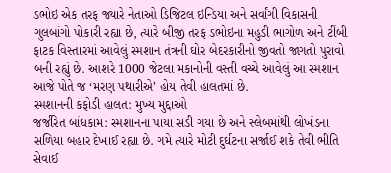ડભોઇ એક તરફ જ્યારે નેતાઓ ડિજિટલ ઇન્ડિયા અને સર્વાંગી વિકાસની ગુલબાંગો પોકારી રહ્યા છે, ત્યારે બીજી તરફ ડભોઇના મહુડી ભાગોળ અને ટીંબી ફાટક વિસ્તારમાં આવેલું સ્મશાન તંત્રની ઘોર બેદરકારીનો જીવતો જાગતો પુરાવો બની રહ્યું છે. આશરે 1000 જેટલા મકાનોની વસ્તી વચ્ચે આવેલું આ સ્મશાન આજે પોતે જ ‘મરણ પથારીએ’ હોય તેવી હાલતમાં છે.
સ્મશાનની કફોડી હાલત: મુખ્ય મુદ્દાઓ
જર્જરિત બાંધકામ: સ્મશાનના પાયા સડી ગયા છે અને સ્લેબમાંથી લોખંડના સળિયા બહાર દેખાઈ રહ્યા છે. ગમે ત્યારે મોટી દુર્ઘટના સર્જાઈ શકે તેવી ભીતિ સેવાઈ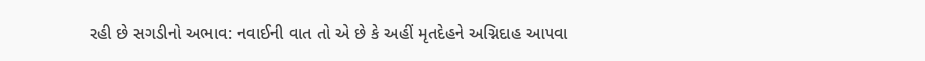રહી છે સગડીનો અભાવ: નવાઈની વાત તો એ છે કે અહીં મૃતદેહને અગ્નિદાહ આપવા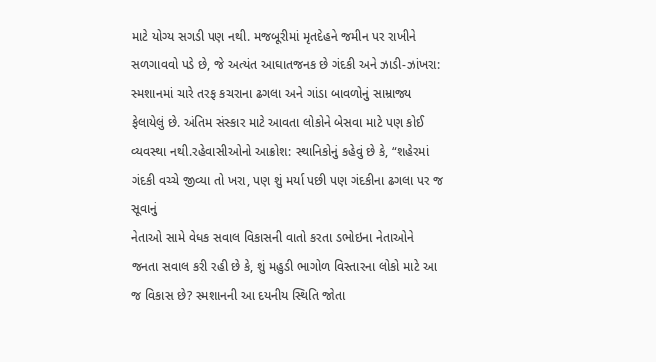માટે યોગ્ય સગડી પણ નથી. મજબૂરીમાં મૃતદેહને જમીન પર રાખીને સળગાવવો પડે છે, જે અત્યંત આઘાતજનક છે ગંદકી અને ઝાડી-ઝાંખરા: સ્મશાનમાં ચારે તરફ કચરાના ઢગલા અને ગાંડા બાવળોનું સામ્રાજ્ય ફેલાયેલું છે. અંતિમ સંસ્કાર માટે આવતા લોકોને બેસવા માટે પણ કોઈ વ્યવસ્થા નથી.રહેવાસીઓનો આક્રોશ: સ્થાનિકોનું કહેવું છે કે, “શહેરમાં ગંદકી વચ્ચે જીવ્યા તો ખરા, પણ શું મર્યા પછી પણ ગંદકીના ઢગલા પર જ સૂવાનું
નેતાઓ સામે વેધક સવાલ વિકાસની વાતો કરતા ડભોઇના નેતાઓને જનતા સવાલ કરી રહી છે કે, શું મહુડી ભાગોળ વિસ્તારના લોકો માટે આ જ વિકાસ છે? સ્મશાનની આ દયનીય સ્થિતિ જોતા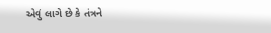એવું લાગે છે કે તંત્રને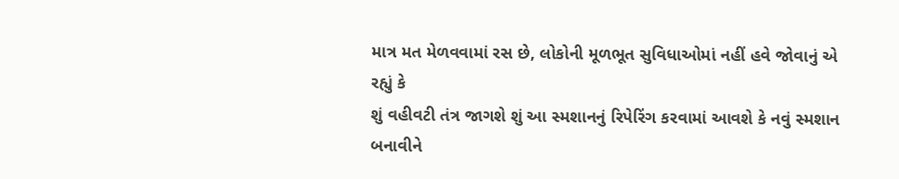માત્ર મત મેળવવામાં રસ છે, લોકોની મૂળભૂત સુવિધાઓમાં નહીં હવે જોવાનું એ રહ્યું કે
શું વહીવટી તંત્ર જાગશે શું આ સ્મશાનનું રિપેરિંગ કરવામાં આવશે કે નવું સ્મશાન બનાવીને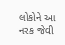લોકોને આ નરક જેવી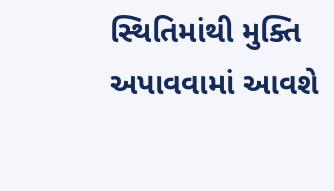સ્થિતિમાંથી મુક્તિ અપાવવામાં આવશે